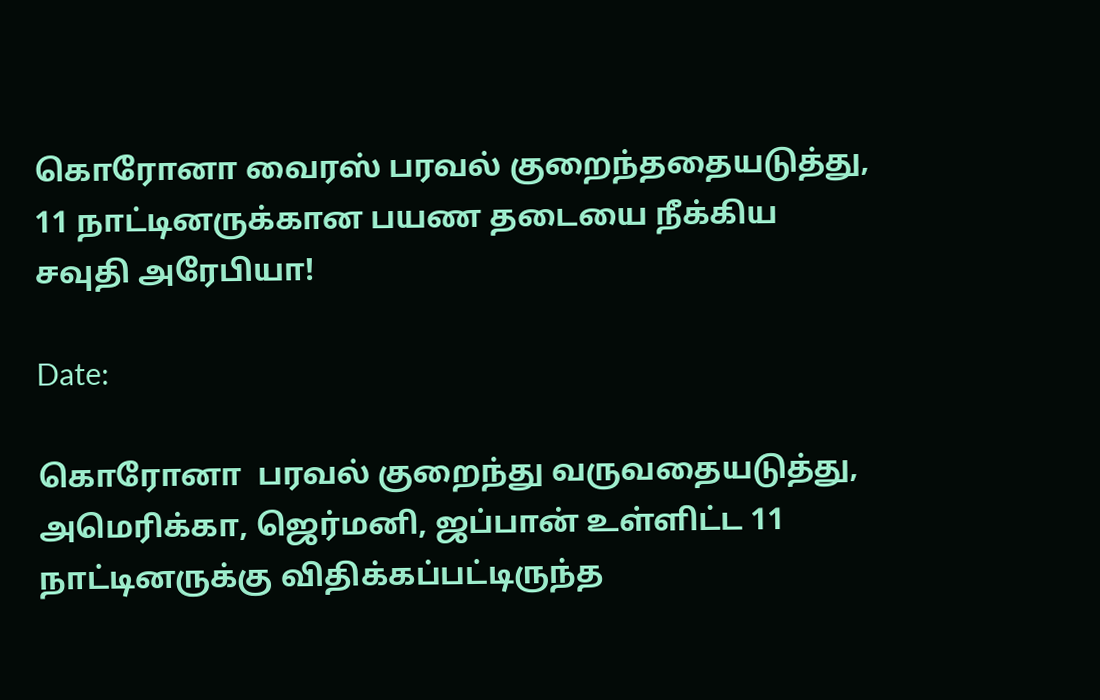கொரோனா வைரஸ் பரவல் குறைந்ததையடுத்து, 11 நாட்டினருக்கான பயண தடையை நீக்கிய சவுதி அரேபியா!

Date:

கொரோனா  பரவல் குறைந்து வருவதையடுத்து, அமெரிக்கா, ஜெர்மனி, ஜப்பான் உள்ளிட்ட 11 நாட்டினருக்கு விதிக்கப்பட்டிருந்த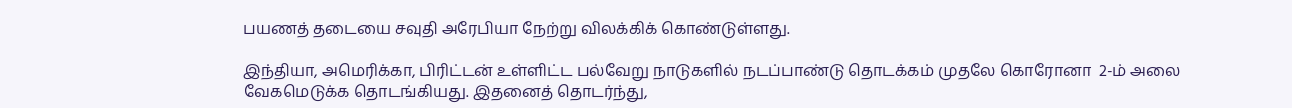பயணத் தடையை சவுதி அரேபியா நேற்று விலக்கிக் கொண்டுள்ளது.

இந்தியா, அமெரிக்கா, பிரிட்டன் உள்ளிட்ட பல்வேறு நாடுகளில் நடப்பாண்டு தொடக்கம் முதலே கொரோனா  2-ம் அலை வேகமெடுக்க தொடங்கியது. இதனைத் தொடர்ந்து,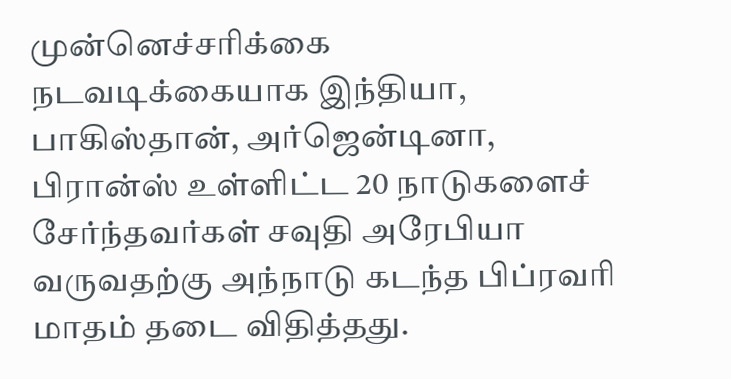முன்னெச்சரிக்கை நடவடிக்கையாக இந்தியா, பாகிஸ்தான், அர்ஜென்டினா, பிரான்ஸ் உள்ளிட்ட 20 நாடுகளைச் சேர்ந்தவர்கள் சவுதி அரேபியா வருவதற்கு அந்நாடு கடந்த பிப்ரவரி மாதம் தடை விதித்தது.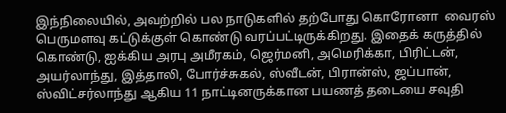இந்நிலையில், அவற்றில் பல நாடுகளில் தற்போது கொரோனா  வைரஸ் பெருமளவு கட்டுக்குள் கொண்டு வரப்பட்டிருக்கிறது. இதைக் கருத்தில் கொண்டு, ஐக்கிய அரபு அமீரகம், ஜெர்மனி, அமெரிக்கா, பிரிட்டன், அயர்லாந்து, இத்தாலி, போர்ச்சுகல், ஸ்வீடன், பிரான்ஸ், ஜப்பான், ஸ்விட்சர்லாந்து ஆகிய 11 நாட்டினருக்கான பயணத் தடையை சவுதி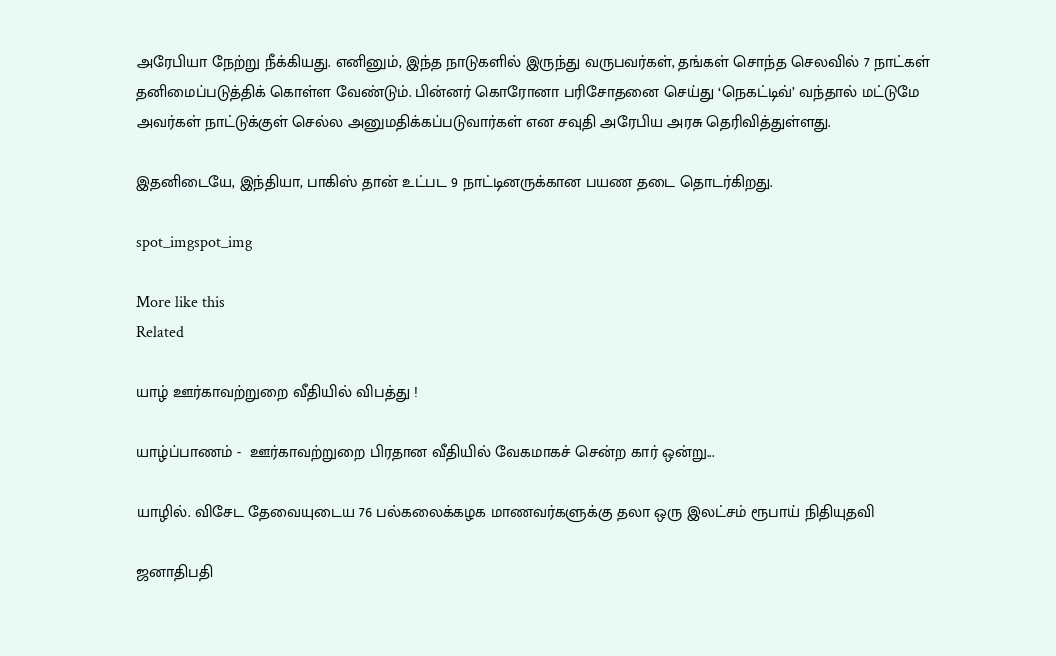அரேபியா நேற்று நீக்கியது. எனினும், இந்த நாடுகளில் இருந்து வருபவர்கள், தங்கள் சொந்த செலவில் 7 நாட்கள் தனிமைப்படுத்திக் கொள்ள வேண்டும். பின்னர் கொரோனா பரிசோதனை செய்து ‘நெகட்டிவ்’ வந்தால் மட்டுமே அவர்கள் நாட்டுக்குள் செல்ல அனுமதிக்கப்படுவார்கள் என சவுதி அரேபிய அரசு தெரிவித்துள்ளது.

இதனிடையே, இந்தியா, பாகிஸ் தான் உட்பட 9 நாட்டினருக்கான பயண தடை தொடர்கிறது.

spot_imgspot_img

More like this
Related

யாழ் ஊர்காவற்றுறை வீதியில் விபத்து !

யாழ்ப்பாணம் -  ஊர்காவற்றுறை பிரதான வீதியில் வேகமாகச் சென்ற கார் ஒன்று...

யாழில். விசேட தேவையுடைய 76 பல்கலைக்கழக மாணவர்களுக்கு தலா ஒரு இலட்சம் ரூபாய் நிதியுதவி

ஜனாதிபதி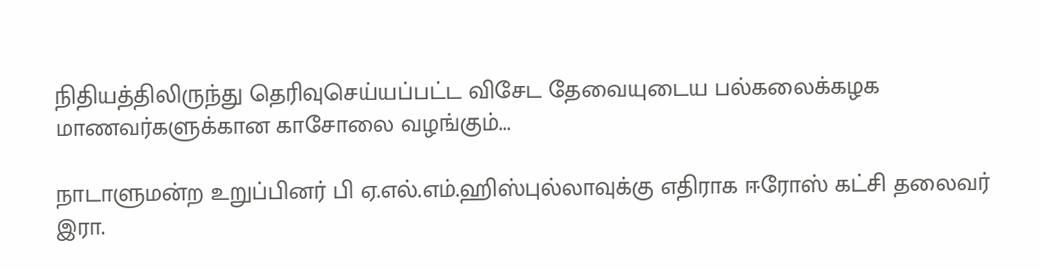நிதியத்திலிருந்து தெரிவுசெய்யப்பட்ட விசேட தேவையுடைய பல்கலைக்கழக மாணவர்களுக்கான காசோலை வழங்கும்...

நாடாளுமன்ற உறுப்பினர் பி ஏ.எல்.எம்.ஹிஸ்புல்லாவுக்கு எதிராக ஈரோஸ் கட்சி தலைவர் இரா.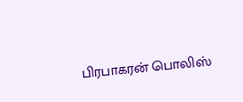பிரபாகரன் பொலிஸ்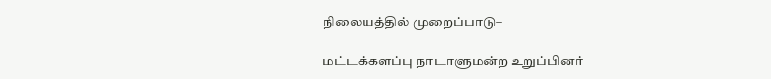நிலையத்தில் முறைப்பாடு–

மட்டக்களப்பு நாடாளுமன்ற உறுப்பினர்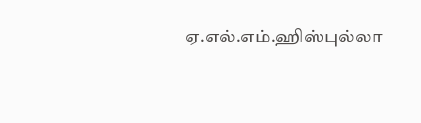ஏ.எல்.எம்.ஹிஸ்புல்லா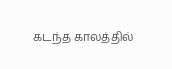கடந்த காலத்தில்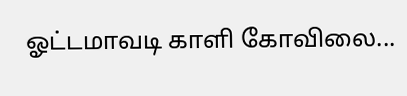ஓட்டமாவடி காளி கோவிலை...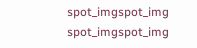spot_imgspot_img
spot_imgspot_img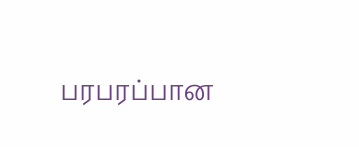பரபரப்பான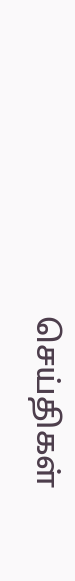செய்திகள்